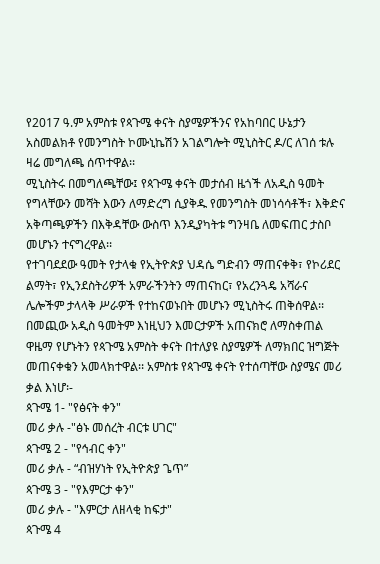የ2017 ዓ.ም አምስቱ የጳጉሜ ቀናት ስያሜዎችንና የአከባበር ሁኔታን አስመልክቶ የመንግስት ኮሙኒኬሽን አገልግሎት ሚኒስትር ዶ/ር ለገሰ ቱሉ ዛሬ መግለጫ ሰጥተዋል፡፡
ሚኒስትሩ በመግለጫቸው፤ የጳጉሜ ቀናት መታሰብ ዜጎች ለአዲስ ዓመት የግላቸውን መሻት እውን ለማድረግ ሲያቅዱ የመንግስት መነሳሳቶች፣ እቅድና አቅጣጫዎችን በእቅዳቸው ውስጥ እንዲያካትቱ ግንዛቤ ለመፍጠር ታስቦ መሆኑን ተናግረዋል፡፡
የተገባደደው ዓመት የታላቁ የኢትዮጵያ ህዳሴ ግድብን ማጠናቀቅ፣ የኮሪደር ልማት፣ የኢንደስትሪዎች አምራችንትን ማጠናከር፣ የአረንጓዴ አሻራና ሌሎችም ታላላቅ ሥራዎች የተከናወኑበት መሆኑን ሚኒስትሩ ጠቅሰዋል፡፡
በመጪው አዲስ ዓመትም እነዚህን እመርታዎች አጠናክሮ ለማስቀጠል ዋዜማ የሆኑትን የጳጉሜ አምስት ቀናት በተለያዩ ስያሜዎች ለማክበር ዝግጅት መጠናቀቁን አመላክተዋል፡፡ አምስቱ የጳጉሜ ቀናት የተሰጣቸው ስያሜና መሪ ቃል እነሆ፡-
ጳጉሜ 1- "የፅናት ቀን"
መሪ ቃሉ -"ፅኑ መሰረት ብርቱ ሀገር"
ጳጉሜ 2 - "የኅብር ቀን"
መሪ ቃሉ - “ብዝሃነት የኢትዮጵያ ጌጥ”
ጳጉሜ 3 - "የእምርታ ቀን"
መሪ ቃሉ - "እምርታ ለዘላቂ ከፍታ"
ጳጉሜ 4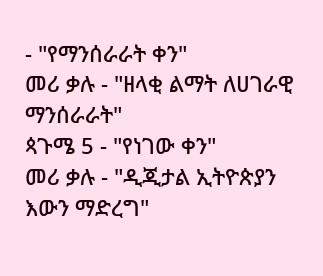- "የማንሰራራት ቀን"
መሪ ቃሉ - "ዘላቂ ልማት ለሀገራዊ ማንሰራራት"
ጳጉሜ 5 - "የነገው ቀን"
መሪ ቃሉ - "ዲጂታል ኢትዮጵያን እውን ማድረግ"